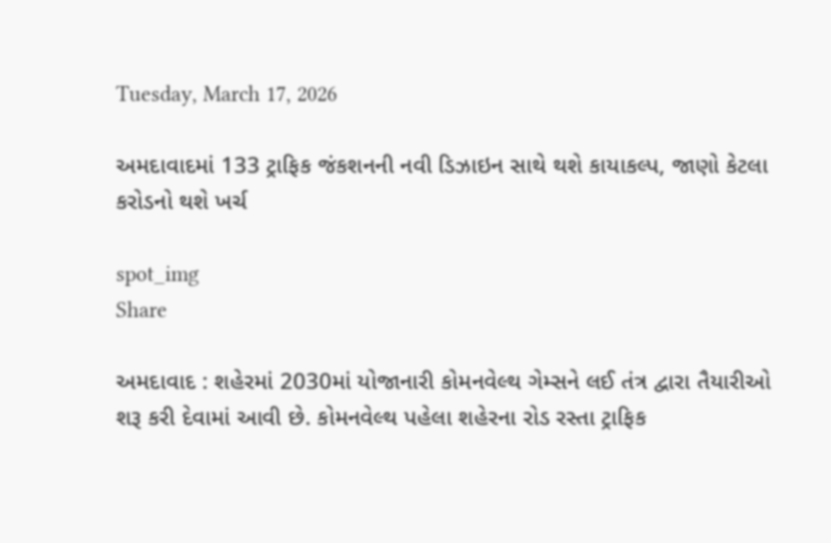Tuesday, March 17, 2026

અમદાવાદમાં 133 ટ્રાફિક જંકશનની નવી ડિઝાઇન સાથે થશે કાયાકલ્પ, જાણો કેટલા કરોડનો થશે ખર્ચ

spot_img
Share

અમદાવાદ : શહેરમાં 2030માં યોજાનારી કોમનવેલ્થ ગેમ્સને લઈ તંત્ર દ્વારા તૈયારીઓ શરૂ કરી દેવામાં આવી છે. કોમનવેલ્થ પહેલા શહેરના રોડ રસ્તા ટ્રાફિક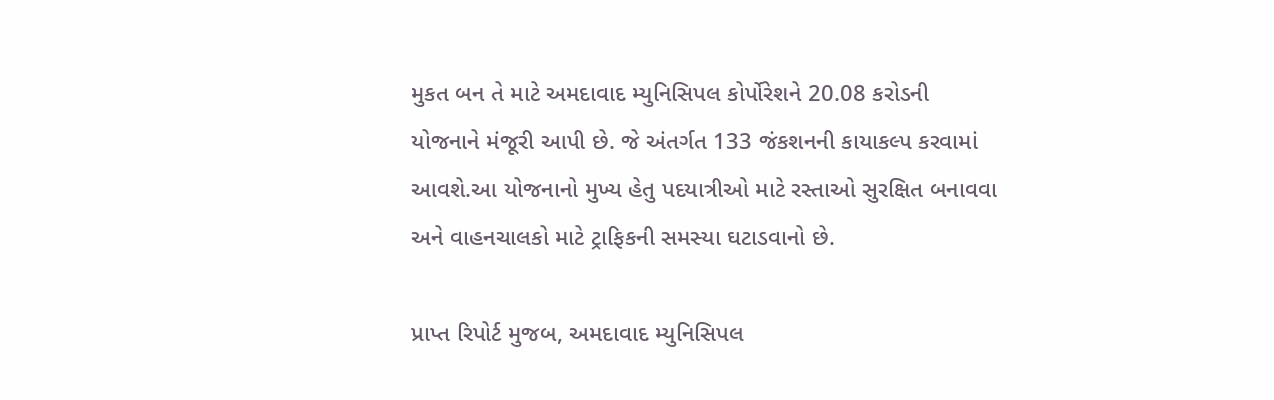મુકત બન તે માટે અમદાવાદ મ્યુનિસિપલ કોર્પોરેશને 20.08 કરોડની યોજનાને મંજૂરી આપી છે. જે અંતર્ગત 133 જંકશનની કાયાકલ્પ કરવામાં આવશે.આ યોજનાનો મુખ્ય હેતુ પદયાત્રીઓ માટે રસ્તાઓ સુરક્ષિત બનાવવા અને વાહનચાલકો માટે ટ્રાફિકની સમસ્યા ઘટાડવાનો છે.

પ્રાપ્ત રિપોર્ટ મુજબ, અમદાવાદ મ્યુનિસિપલ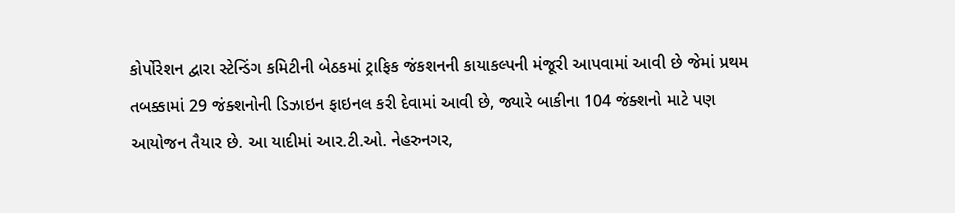કોર્પોરેશન દ્વારા સ્ટેન્ડિંગ કમિટીની બેઠકમાં ટ્રાફિક જંકશનની કાયાકલ્પની મંજૂરી આપવામાં આવી છે જેમાં પ્રથમ તબક્કામાં 29 જંક્શનોની ડિઝાઇન ફાઇનલ કરી દેવામાં આવી છે, જ્યારે બાકીના 104 જંક્શનો માટે પણ આયોજન તૈયાર છે. આ યાદીમાં આર.ટી.ઓ. નેહરુનગર,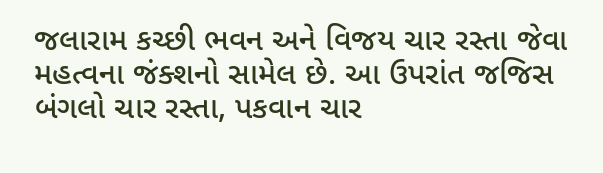જલારામ કચ્છી ભવન અને વિજય ચાર રસ્તા જેવા મહત્વના જંક્શનો સામેલ છે. આ ઉપરાંત જજિસ બંગલો ચાર રસ્તા, પકવાન ચાર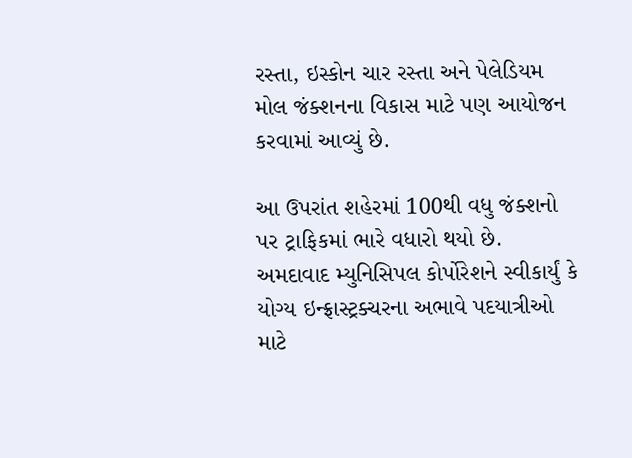રસ્તા, ઇસ્કોન ચાર રસ્તા અને પેલેડિયમ મોલ જંક્શનના વિકાસ માટે પણ આયોજન કરવામાં આવ્યું છે.

આ ઉપરાંત શહેરમાં 100થી વધુ જંક્શનો પર ટ્રાફિકમાં ભારે વધારો થયો છે. અમદાવાદ મ્યુનિસિપલ કોર્પોરેશને સ્વીકાર્યું કે યોગ્ય ઇન્ફ્રાસ્ટ્રક્ચરના અભાવે પદયાત્રીઓ માટે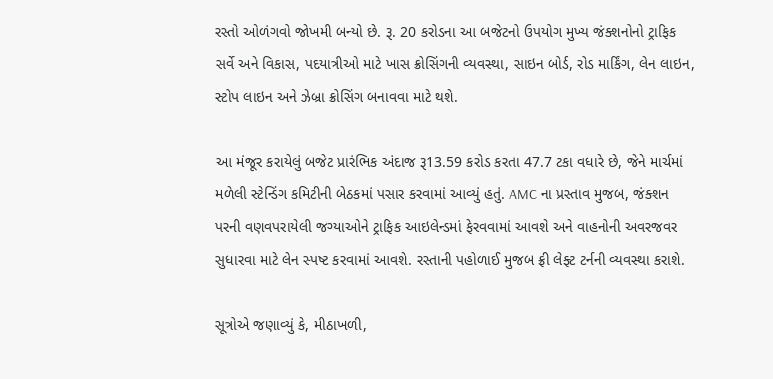રસ્તો ઓળંગવો જોખમી બન્યો છે. રૂ. 20 કરોડના આ બજેટનો ઉપયોગ મુખ્ય જંક્શનોનો ટ્રાફિક સર્વે અને વિકાસ, પદયાત્રીઓ માટે ખાસ ક્રોસિંગની વ્યવસ્થા, સાઇન બોર્ડ, રોડ માર્કિંગ, લેન લાઇન, સ્ટોપ લાઇન અને ઝેબ્રા ક્રોસિંગ બનાવવા માટે થશે.

આ મંજૂર કરાયેલું બજેટ પ્રારંભિક અંદાજ રૂ13.59 કરોડ કરતા 47.7 ટકા વધારે છે, જેને માર્ચમાં મળેલી સ્ટેન્ડિંગ કમિટીની બેઠકમાં પસાર કરવામાં આવ્યું હતું. AMC ના પ્રસ્તાવ મુજબ, જંક્શન પરની વણવપરાયેલી જગ્યાઓને ટ્રાફિક આઇલેન્ડમાં ફેરવવામાં આવશે અને વાહનોની અવરજવર સુધારવા માટે લેન સ્પષ્ટ કરવામાં આવશે. રસ્તાની પહોળાઈ મુજબ ફ્રી લેફ્ટ ટર્નની વ્યવસ્થા કરાશે.

સૂત્રોએ જણાવ્યું કે, મીઠાખળી,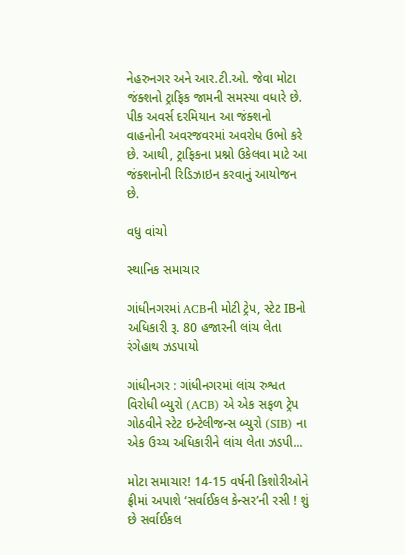નેહરુનગર અને આર.ટી.ઓ. જેવા મોટા જંક્શનો ટ્રાફિક જામની સમસ્યા વધારે છે. પીક અવર્સ દરમિયાન આ જંક્શનો વાહનોની અવરજવરમાં અવરોધ ઉભો કરે છે. આથી, ટ્રાફિકના પ્રશ્નો ઉકેલવા માટે આ જંક્શનોની રિડિઝાઇન કરવાનું આયોજન છે.

વધુ વાંચો

સ્થાનિક સમાચાર

ગાંધીનગરમાં ACBની મોટી ટ્રેપ, સ્ટેટ IBનો અધિકારી રૂ. 80 હજારની લાંચ લેતા રંગેહાથ ઝડપાયો

ગાંધીનગર : ગાંધીનગરમાં લાંચ રુશ્વત વિરોધી બ્યુરો (ACB) એ એક સફળ ટ્રેપ ગોઠવીને સ્ટેટ ઇન્ટેલીજન્સ બ્યુરો (SIB) ના એક ઉચ્ચ અધિકારીને લાંચ લેતા ઝડપી...

મોટા સમાચાર! 14-15 વર્ષની કિશોરીઓને ફ્રીમાં અપાશે ‘સર્વાઈકલ કેન્સર’ની રસી ! શું છે સર્વાઈકલ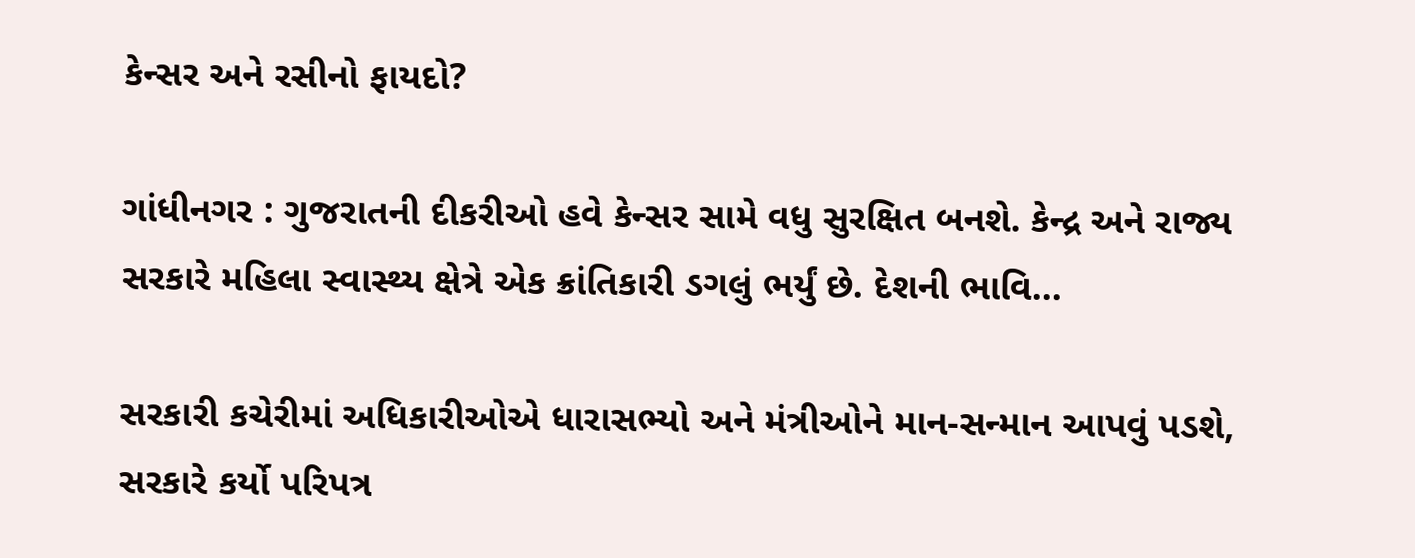કેન્સર અને રસીનો ફાયદો?

ગાંધીનગર : ગુજરાતની દીકરીઓ હવે કેન્સર સામે વધુ સુરક્ષિત બનશે. કેન્દ્ર અને રાજ્ય સરકારે મહિલા સ્વાસ્થ્ય ક્ષેત્રે એક ક્રાંતિકારી ડગલું ભર્યું છે. દેશની ભાવિ...

સરકારી કચેરીમાં અધિકારીઓએ ધારાસભ્યો અને મંત્રીઓને માન-સન્માન આપવું પડશે, સરકારે કર્યો પરિપત્ર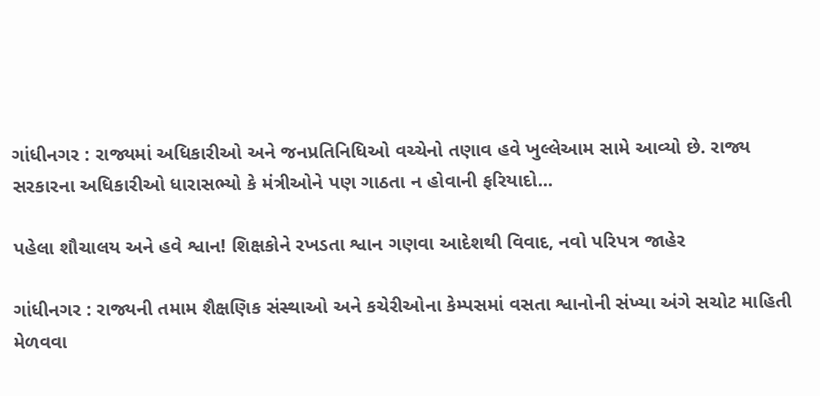ગાંધીનગર : રાજ્યમાં અધિકારીઓ અને જનપ્રતિનિધિઓ વચ્ચેનો તણાવ હવે ખુલ્લેઆમ સામે આવ્યો છે. રાજ્ય સરકારના અધિકારીઓ ધારાસભ્યો કે મંત્રીઓને પણ ગાઠતા ન હોવાની ફરિયાદો...

પહેલા શૌચાલય અને હવે શ્વાન! શિક્ષકોને રખડતા શ્વાન ગણવા આદેશથી વિવાદ, નવો પરિપત્ર જાહેર

ગાંધીનગર : રાજ્યની તમામ શૈક્ષણિક સંસ્થાઓ અને કચેરીઓના કેમ્પસમાં વસતા શ્વાનોની સંખ્યા અંગે સચોટ માહિતી મેળવવા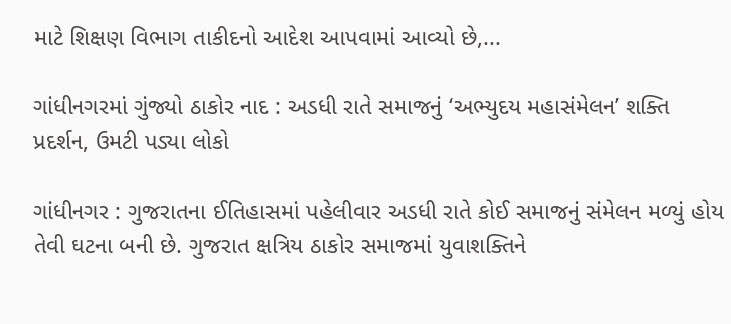માટે શિક્ષણ વિભાગ તાકીદનો આદેશ આપવામાં આવ્યો છે,...

ગાંધીનગરમાં ગુંજ્યો ઠાકોર નાદ : અડધી રાતે સમાજનું ‘અભ્યુદય મહાસંમેલન’ શક્તિ પ્રદર્શન, ઉમટી પડ્યા લોકો

ગાંધીનગર : ગુજરાતના ઈતિહાસમાં પહેલીવાર અડધી રાતે કોઈ સમાજનું સંમેલન મળ્યું હોય તેવી ઘટના બની છે. ગુજરાત ક્ષત્રિય ઠાકોર સમાજમાં યુવાશક્તિને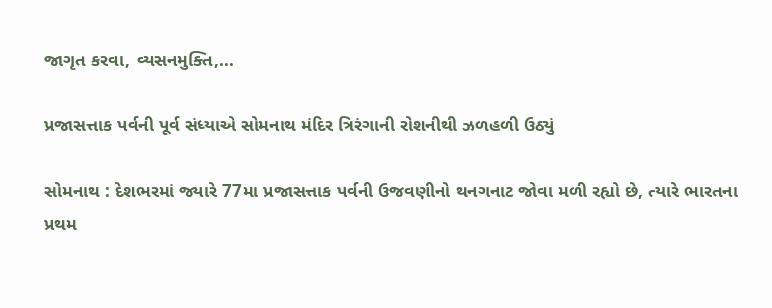જાગૃત કરવા, વ્યસનમુક્તિ,...

પ્રજાસત્તાક પર્વની પૂર્વ સંધ્યાએ સોમનાથ મંદિર ત્રિરંગાની રોશનીથી ઝળહળી ઉઠ્યું

સોમનાથ : દેશભરમાં જ્યારે 77મા પ્રજાસત્તાક પર્વની ઉજવણીનો થનગનાટ જોવા મળી રહ્યો છે, ત્યારે ભારતના પ્રથમ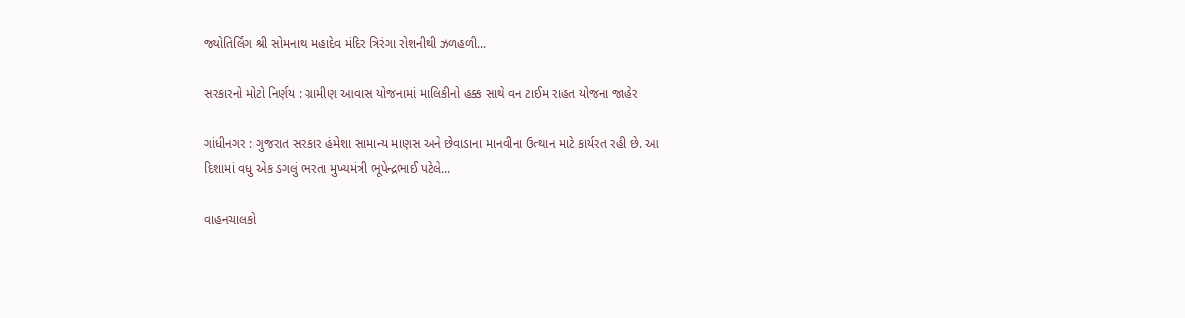જ્યોતિર્લિંગ શ્રી સોમનાથ મહાદેવ મંદિર ત્રિરંગા રોશનીથી ઝળહળી...

સરકારનો મોટો નિર્ણય : ગ્રામીણ આવાસ યોજનામાં માલિકીનો હક્ક સાથે વન ટાઈમ રાહત યોજના જાહેર

ગાંધીનગર : ગુજરાત સરકાર હંમેશા સામાન્ય માણસ અને છેવાડાના માનવીના ઉત્થાન માટે કાર્યરત રહી છે. આ દિશામાં વધુ એક ડગલું ભરતા મુખ્યમંત્રી ભૂપેન્દ્રભાઈ પટેલે...

વાહનચાલકો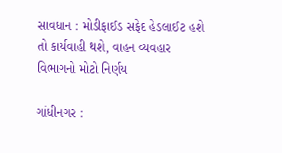સાવધાન : મોડીફાઈડ સફેદ હેડલાઈટ હશે તો કાર્યવાહી થશે, વાહન વ્યવહાર વિભાગનો મોટો નિર્ણય

ગાંધીનગર :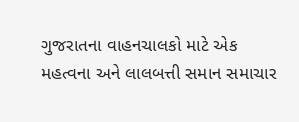ગુજરાતના વાહનચાલકો માટે એક મહત્વના અને લાલબત્તી સમાન સમાચાર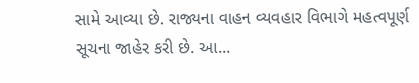સામે આવ્યા છે. રાજ્યના વાહન વ્યવહાર વિભાગે મહત્વપૂર્ણ સૂચના જાહેર કરી છે. આ...